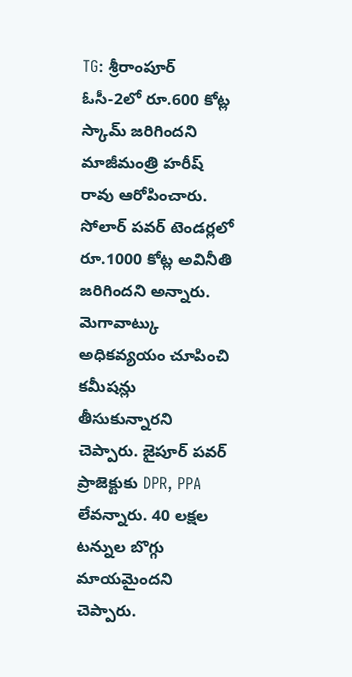TG: శ్రీరాంపూర్ ఓసీ-2లో రూ.600 కోట్ల స్కామ్ జరిగిందని మాజీమంత్రి హరీష్ రావు ఆరోపించారు. సోలార్ పవర్ టెండర్లలో రూ.1000 కోట్ల అవినీతి జరిగిందని అన్నారు. మెగావాట్కు అధికవ్యయం చూపించి కమీషన్లు తీసుకున్నారని చెప్పారు. జైపూర్ పవర్ ప్రాజెక్టుకు DPR, PPA లేవన్నారు. 40 లక్షల టన్నుల బొగ్గు మాయమైందని చెప్పారు.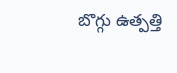బొగ్గు ఉత్పత్తి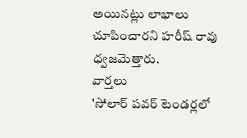అయినట్లు లాభాలు చూపించారని హరీష్ రావు ధ్వజమెత్తారు.
వార్తలు
'సోలార్ పవర్ టెండర్లలో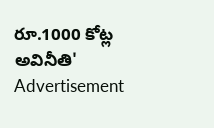రూ.1000 కోట్ల అవినీతి'
Advertisement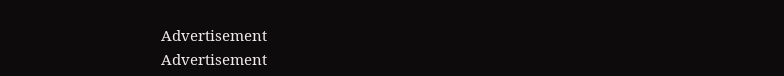Advertisement
Advertisement